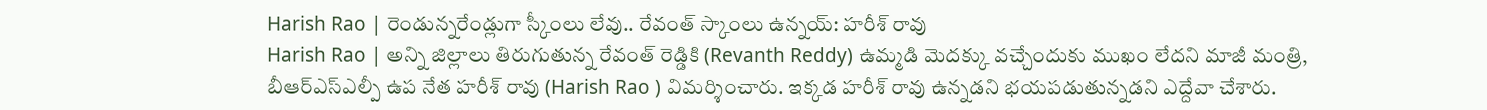Harish Rao | రెండున్నరేండ్లుగా స్కీంలు లేవు.. రేవంత్ స్కాంలు ఉన్నయ్: హరీశ్ రావు
Harish Rao | అన్ని జిల్లాలు తిరుగుతున్న రేవంత్ రెడ్డికి (Revanth Reddy) ఉమ్మడి మెదక్కు వచ్చేందుకు ముఖం లేదని మాజీ మంత్రి, బీఆర్ఎస్ఎల్పీ ఉప నేత హరీశ్ రావు (Harish Rao ) విమర్శించారు. ఇక్కడ హరీశ్ రావు ఉన్నడని భయపడుతున్నడని ఎద్దేవా చేశారు.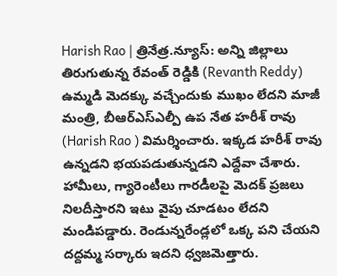Harish Rao | త్రినేత్ర.న్యూస్: అన్ని జిల్లాలు తిరుగుతున్న రేవంత్ రెడ్డికి (Revanth Reddy) ఉమ్మడి మెదక్కు వచ్చేందుకు ముఖం లేదని మాజీ మంత్రి, బీఆర్ఎస్ఎల్పీ ఉప నేత హరీశ్ రావు (Harish Rao ) విమర్శించారు. ఇక్కడ హరీశ్ రావు ఉన్నడని భయపడుతున్నడని ఎద్దేవా చేశారు. హామీలు, గ్యారెంటీలు గారడీలపై మెదక్ ప్రజలు నిలదీస్తారని ఇటు వైపు చూడటం లేదని మండిపడ్డారు. రెండున్నరేండ్లలో ఒక్క పని చేయని దద్దమ్మ సర్కారు ఇదని ధ్వజమెత్తారు.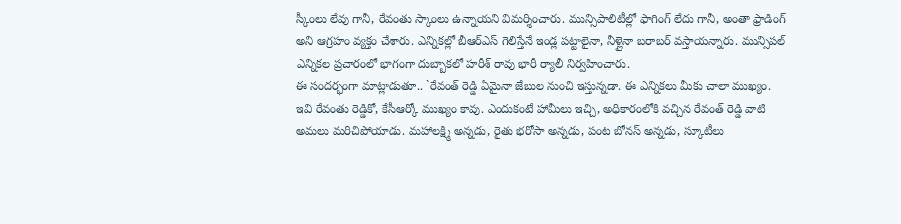స్కీంలు లేవు గానీ, రేవంతు స్కాంలు ఉన్నాయని విమర్శించారు. మున్సిపాలిటీల్లో ఫాగింగ్ లేదు గానీ, అంతా ఫ్రాడింగ్ అని ఆగ్రహం వ్యక్తం చేశారు. ఎన్నికల్లో బీఆర్ఎస్ గెలిస్తేనే ఇండ్ల పట్టాలైనా, నీళ్లైనా బరాబర్ వస్తాయన్నారు. మున్సిపల్ ఎన్నికల ప్రచారంలో భాగంగా దుబ్బాకలో హరీశ్ రావు భారీ ర్యాలీ నిర్వహించారు.
ఈ సందర్భంగా మాట్లాడుతూ.. `రేవంత్ రెడ్డి ఏమైనా జేబుల నుంచి ఇస్తున్నడా. ఈ ఎన్నికలు మీకు చాలా ముఖ్యం. ఇవి రేవంతు రెడ్డికో, కేసీఆర్కో ముఖ్యం కావు. ఎందుకంటే హామీలు ఇచ్చి, అధికారంలోకి వచ్చిన రేవంత్ రెడ్డి వాటి అమలు మరిచిపోయాడు. మహాలక్ష్మి అన్నడు, రైతు భరోసా అన్నడు, పంట బోనస్ అన్నడు, స్కూటీలు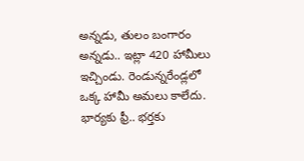అన్నడు, తులం బంగారం అన్నడు.. ఇట్లా 420 హామీలు ఇచ్చిండు. రెండున్నరేండ్లలో ఒక్క హామీ అమలు కాలేదు.
భార్యకు ఫ్రీ.. భర్తకు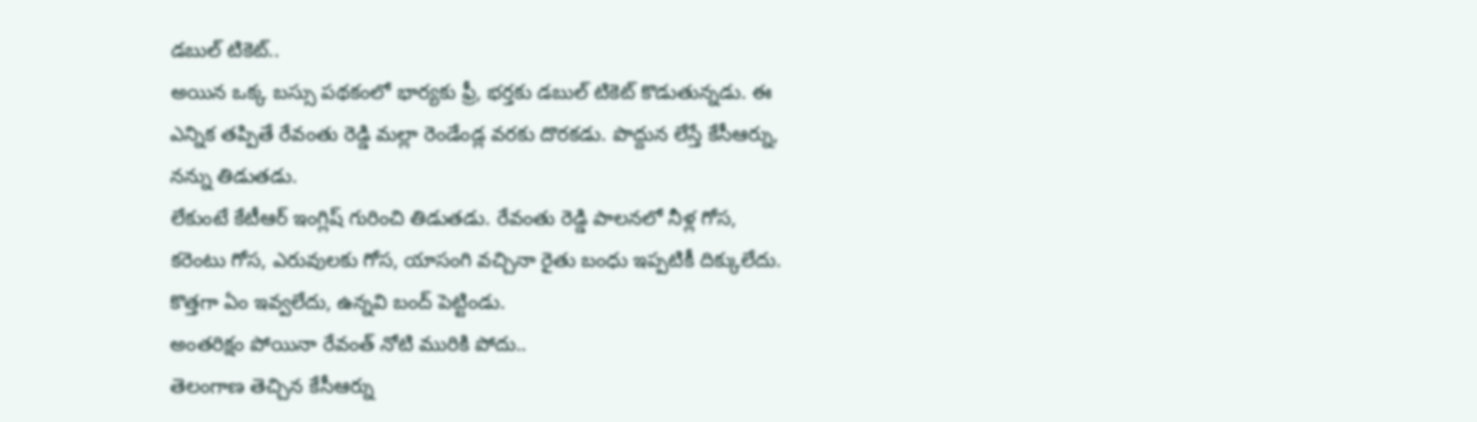డబుల్ టికెట్..
అయిన ఒక్క బస్సు పథకంలో భార్యకు ఫ్రీ, భర్తకు డబుల్ టికెట్ కొడుతున్నడు. ఈ ఎన్నిక తప్పితే రేవంతు రెడ్డి మల్లా రెండేండ్ల వరకు దొరకడు. పొద్దున లేస్తే కేసీఆర్ను, నన్ను తిడుతడు.
లేకుంటే కేటీఆర్ ఇంగ్లిష్ గురించి తిడుతడు. రేవంతు రెడ్డి పాలనలో నీళ్ల గోస, కరెంటు గోస, ఎరువులకు గోస, యాసంగి వచ్చినా రైతు బంధు ఇప్పటికీ దిక్కులేదు. కొత్తగా ఏం ఇవ్వలేదు, ఉన్నవి బంద్ పెట్టిండు.
అంతరిక్షం పోయినా రేవంత్ నోటి మురికి పోదు..
తెలంగాణ తెచ్చిన కేసీఆర్ను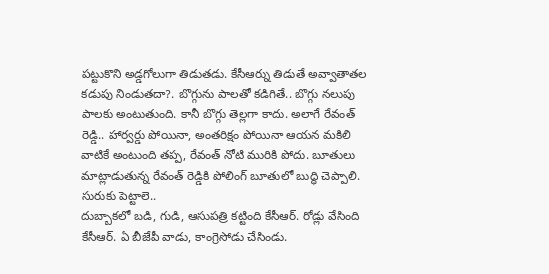పట్టుకొని అడ్డగోలుగా తిడుతడు. కేసీఆర్ను తిడుతే అవ్వాతాతల కడుపు నిండుతదా?. బొగ్గును పాలతో కడిగితే.. బొగ్గు నలుపు పాలకు అంటుతుంది. కానీ బొగ్గు తెల్లగా కాదు. అలాగే రేవంత్ రెడ్డి.. హార్వర్డు పోయినా, అంతరిక్షం పోయినా ఆయన మకిలి వాటికే అంటుంది తప్ప, రేవంత్ నోటి మురికి పోదు. బూతులు మాట్లాడుతున్న రేవంత్ రెడ్డికి పోలింగ్ బూతులో బుద్ధి చెప్పాలి.
సురుకు పెట్టాలె..
దుబ్బాకలో బడి, గుడి, ఆసుపత్రి కట్టింది కేసీఆర్. రోడ్లు వేసింది కేసీఆర్. ఏ బీజేపీ వాడు, కాంగ్రెసోడు చేసిండు.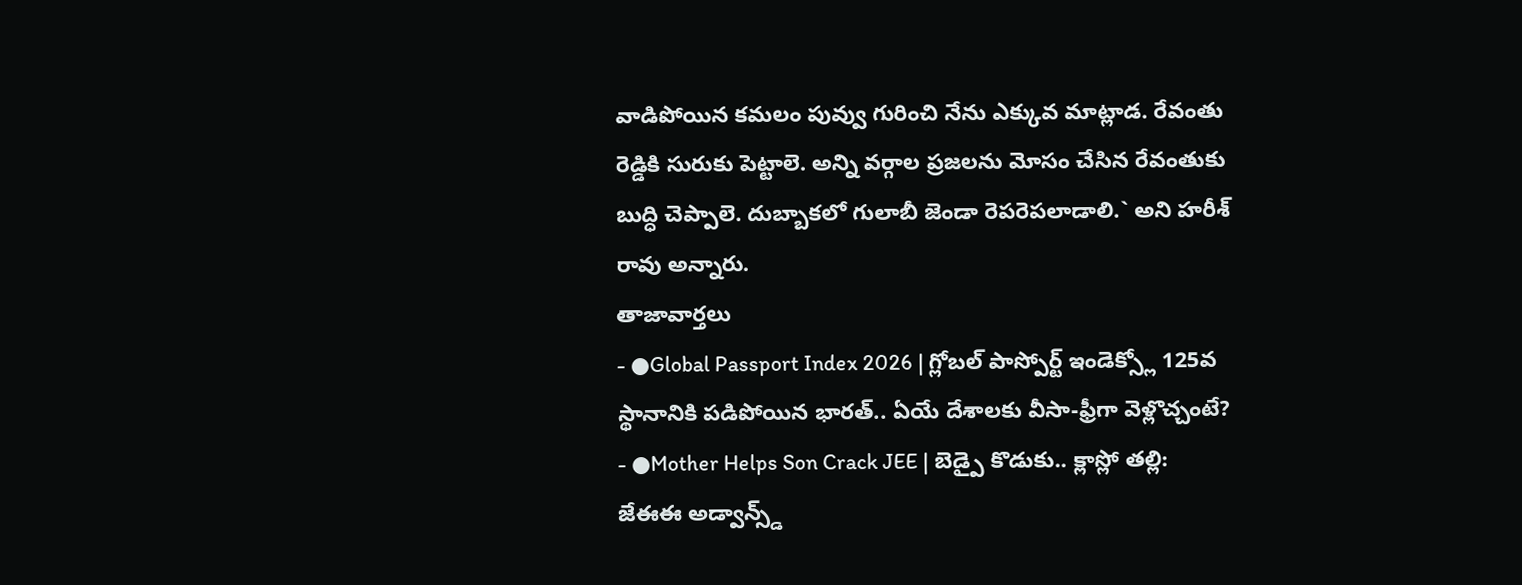వాడిపోయిన కమలం పువ్వు గురించి నేను ఎక్కువ మాట్లాడ. రేవంతు రెడ్డికి సురుకు పెట్టాలె. అన్ని వర్గాల ప్రజలను మోసం చేసిన రేవంతుకు బుద్ధి చెప్పాలె. దుబ్బాకలో గులాబీ జెండా రెపరెపలాడాలి.` అని హరీశ్ రావు అన్నారు.
తాజావార్తలు
- ●Global Passport Index 2026 | గ్లోబల్ పాస్పోర్ట్ ఇండెక్స్లో 125వ స్థానానికి పడిపోయిన భారత్.. ఏయే దేశాలకు వీసా-ఫ్రీగా వెళ్లొచ్చంటే?
- ●Mother Helps Son Crack JEE | బెడ్పై కొడుకు.. క్లాస్లో తల్లి: జేఈఈ అడ్వాన్స్డ్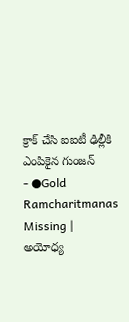క్రాక్ చేసి ఐఐటీ ఢిల్లీకి ఎంపికైన గుంజన్
- ●Gold Ramcharitmanas Missing | అయోధ్య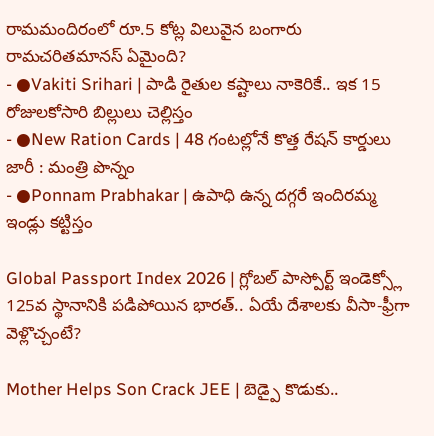రామమందిరంలో రూ.5 కోట్ల విలువైన బంగారు రామచరితమానస్ ఏమైంది?
- ●Vakiti Srihari | పాడి రైతుల కష్టాలు నాకెరికే.. ఇక 15 రోజులకోసారి బిల్లులు చెల్లిస్తం
- ●New Ration Cards | 48 గంటల్లోనే కొత్త రేషన్ కార్డులు జారీ : మంత్రి పొన్నం
- ●Ponnam Prabhakar | ఉపాధి ఉన్న దగ్గరే ఇందిరమ్మ ఇండ్లు కట్టిస్తం

Global Passport Index 2026 | గ్లోబల్ పాస్పోర్ట్ ఇండెక్స్లో 125వ స్థానానికి పడిపోయిన భారత్.. ఏయే దేశాలకు వీసా-ఫ్రీగా వెళ్లొచ్చంటే?

Mother Helps Son Crack JEE | బెడ్పై కొడుకు..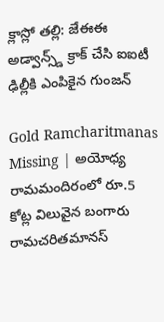క్లాస్లో తల్లి: జేఈఈ అడ్వాన్స్డ్ క్రాక్ చేసి ఐఐటీ ఢిల్లీకి ఎంపికైన గుంజన్

Gold Ramcharitmanas Missing | అయోధ్య రామమందిరంలో రూ.5 కోట్ల విలువైన బంగారు రామచరితమానస్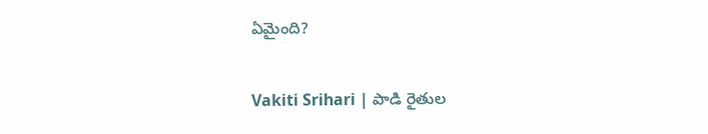ఏమైంది?

Vakiti Srihari | పాడి రైతుల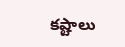కష్టాలు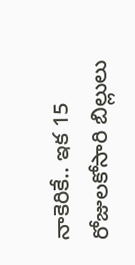నాకెరికే.. ఇక 15 రోజులకోసారి బిల్లులు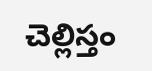చెల్లిస్తం